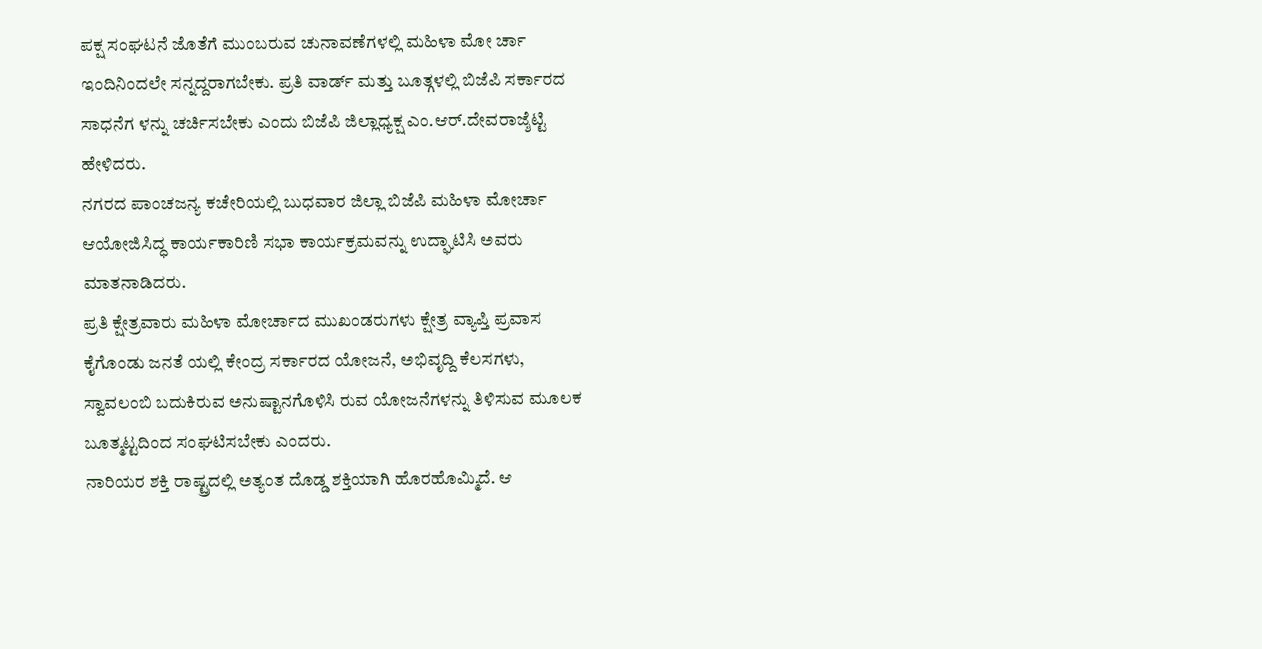ಪಕ್ಷ ಸಂಘಟನೆ ಜೊತೆಗೆ ಮುಂಬರುವ ಚುನಾವಣೆಗಳಲ್ಲಿ ಮಹಿಳಾ ಮೋ ರ್ಚಾ ಇಂದಿನಿಂದಲೇ ಸನ್ನದ್ದರಾಗಬೇಕು. ಪ್ರತಿ ವಾರ್ಡ್ ಮತ್ತು ಬೂತ್ಗಳಲ್ಲಿ ಬಿಜೆಪಿ ಸರ್ಕಾರದ ಸಾಧನೆಗ ಳನ್ನು ಚರ್ಚಿಸಬೇಕು ಎಂದು ಬಿಜೆಪಿ ಜಿಲ್ಲಾಧ್ಯಕ್ಷ ಎಂ.ಆರ್.ದೇವರಾಜ್ಶೆಟ್ಟಿ ಹೇಳಿದರು.
ನಗರದ ಪಾಂಚಜನ್ಯ ಕಚೇರಿಯಲ್ಲಿ ಬುಧವಾರ ಜಿಲ್ಲಾ ಬಿಜೆಪಿ ಮಹಿಳಾ ಮೋರ್ಚಾ ಆಯೋಜಿಸಿದ್ಧ ಕಾರ್ಯಕಾರಿಣಿ ಸಭಾ ಕಾರ್ಯಕ್ರಮವನ್ನು ಉದ್ಘಾಟಿಸಿ ಅವರು ಮಾತನಾಡಿದರು.
ಪ್ರತಿ ಕ್ಷೇತ್ರವಾರು ಮಹಿಳಾ ಮೋರ್ಚಾದ ಮುಖಂಡರುಗಳು ಕ್ಷೇತ್ರ ವ್ಯಾಪ್ತಿ ಪ್ರವಾಸ ಕೈಗೊಂಡು ಜನತೆ ಯಲ್ಲಿ ಕೇಂದ್ರ ಸರ್ಕಾರದ ಯೋಜನೆ, ಅಭಿವೃದ್ದಿ ಕೆಲಸಗಳು, ಸ್ವಾವಲಂಬಿ ಬದುಕಿರುವ ಅನುಷ್ಟಾನಗೊಳಿಸಿ ರುವ ಯೋಜನೆಗಳನ್ನು ತಿಳಿಸುವ ಮೂಲಕ ಬೂತ್ಮಟ್ಟದಿಂದ ಸಂಘಟಿಸಬೇಕು ಎಂದರು.
ನಾರಿಯರ ಶಕ್ತಿ ರಾಷ್ಟ್ರದಲ್ಲಿ ಅತ್ಯಂತ ದೊಡ್ಡ ಶಕ್ತಿಯಾಗಿ ಹೊರಹೊಮ್ಮಿದೆ. ಆ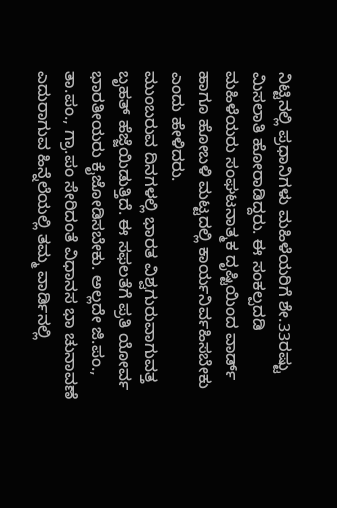ನಿಟ್ಟಿನಲ್ಲಿ ಪ್ರಧಾನಿಗಳು ಮಹಿಳೆಯರಿಗೆ ಶೇ.33ರಷ್ಟು ಮಿಸಲಾತಿ ಹೋರಾಡಿದ್ದರು. ಈ ಸಂಕಲ್ಪದಡಿ ಮಹಿಳೆಯರು ಸಂಘಟನಾತ್ಮಕ ದೃಷ್ಟಿಯಿಂದ ವಾರ್ಡ್ ಹಾಗೂ ಹೋಬಳಿ ಮಟ್ಟದಲ್ಲಿ ಕಾರ್ಯನಿರ್ವಹಿಸಬೇಕು ಎಂದು ಹೇಳಿದರು.
ಮುಂಬರುವ ದಿನಗಳಲ್ಲಿ ಭಾರತ ವಿಶ್ವಗುರುವಾಗುವತ್ತ ಬೃಹತ್ ಹೆಜ್ಜೆಯಿಡುತ್ತಿದೆ. ಈ ಸಫಲತೆಗೆ ಪ್ರತಿ ಯೋರ್ವ ಭಾರತೀಯರು ಕೈಜೋಡಿಸಬೇಕು. ಅಲ್ಲದೇ ಜಿ.ಪಂ., ತಾ.ಪಂ., ಗ್ರಾ.ಪಂ ಸೇರಿದಂತೆ ವಿಧಾನಸ ಭಾ ಚುನಾವಣೆ ಎದುರಾಗುವ ಹಿನ್ನೆಲೆಯಲ್ಲಿ ತಮ್ಮ ವಾರ್ಡಿನಲ್ಲಿ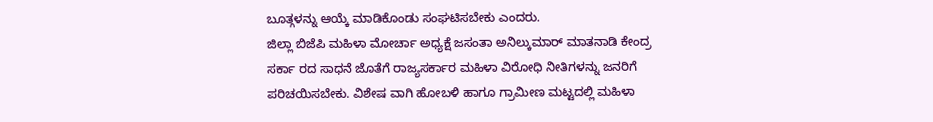ಬೂತ್ಗಳನ್ನು ಆಯ್ಕೆ ಮಾಡಿಕೊಂಡು ಸಂಘಟಿಸಬೇಕು ಎಂದರು.
ಜಿಲ್ಲಾ ಬಿಜೆಪಿ ಮಹಿಳಾ ಮೋರ್ಚಾ ಅಧ್ಯಕ್ಷೆ ಜಸಂತಾ ಅನಿಲ್ಕುಮಾರ್ ಮಾತನಾಡಿ ಕೇಂದ್ರ ಸರ್ಕಾ ರದ ಸಾಧನೆ ಜೊತೆಗೆ ರಾಜ್ಯಸರ್ಕಾರ ಮಹಿಳಾ ವಿರೋಧಿ ನೀತಿಗಳನ್ನು ಜನರಿಗೆ ಪರಿಚಯಿಸಬೇಕು. ವಿಶೇಷ ವಾಗಿ ಹೋಬಳಿ ಹಾಗೂ ಗ್ರಾಮೀಣ ಮಟ್ಟದಲ್ಲಿ ಮಹಿಳಾ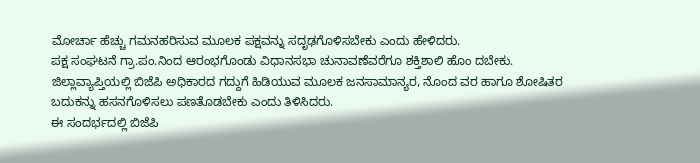ಮೋರ್ಚಾ ಹೆಚ್ಚು ಗಮನಹರಿಸುವ ಮೂಲಕ ಪಕ್ಷವನ್ನು ಸದೃಢಗೊಳಿಸಬೇಕು ಎಂದು ಹೇಳಿದರು.
ಪಕ್ಷ ಸಂಘಟನೆ ಗ್ರಾ.ಪಂ.ನಿಂದ ಆರಂಭಗೊಂಡು ವಿಧಾನಸಭಾ ಚುನಾವಣೆವರೆಗೂ ಶಕ್ತಿಶಾಲಿ ಹೊಂ ದಬೇಕು. ಜಿಲ್ಲಾವ್ಯಾಪ್ತಿಯಲ್ಲಿ ಬಿಜೆಪಿ ಅಧಿಕಾರದ ಗದ್ದುಗೆ ಹಿಡಿಯುವ ಮೂಲಕ ಜನಸಾಮಾನ್ಯರ, ನೊಂದ ವರ ಹಾಗೂ ಶೋಷಿತರ ಬದುಕನ್ನು ಹಸನಗೊಳಿಸಲು ಪಣತೊಡಬೇಕು ಎಂದು ತಿಳಿಸಿದರು.
ಈ ಸಂದರ್ಭದಲ್ಲಿ ಬಿಜೆಪಿ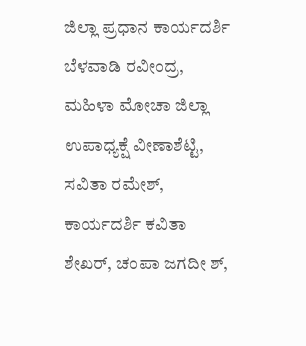ಜಿಲ್ಲಾ ಪ್ರಧಾನ ಕಾರ್ಯದರ್ಶಿ ಬೆಳವಾಡಿ ರವೀಂದ್ರ, ಮಹಿಳಾ ಮೋಚಾ ಜಿಲ್ಲಾ ಉಪಾಧ್ಯಕ್ಷೆ ವೀಣಾಶೆಟ್ಟಿ, ಸವಿತಾ ರಮೇಶ್, ಕಾರ್ಯದರ್ಶಿ ಕವಿತಾ ಶೇಖರ್, ಚಂಪಾ ಜಗದೀ ಶ್,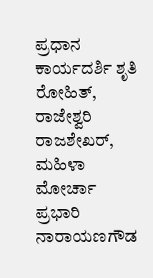ಪ್ರಧಾನ ಕಾರ್ಯದರ್ಶಿ ಶೃತಿ ರೋಹಿತ್, ರಾಜೇಶ್ವರಿ ರಾಜಶೇಖರ್, ಮಹಿಳಾ ಮೋರ್ಚಾ ಪ್ರಭಾರಿ ನಾರಾಯಣಗೌಡ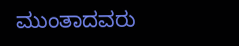ಮುಂತಾದವರು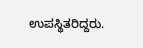ಉಪಸ್ಥಿತರಿದ್ದರು.